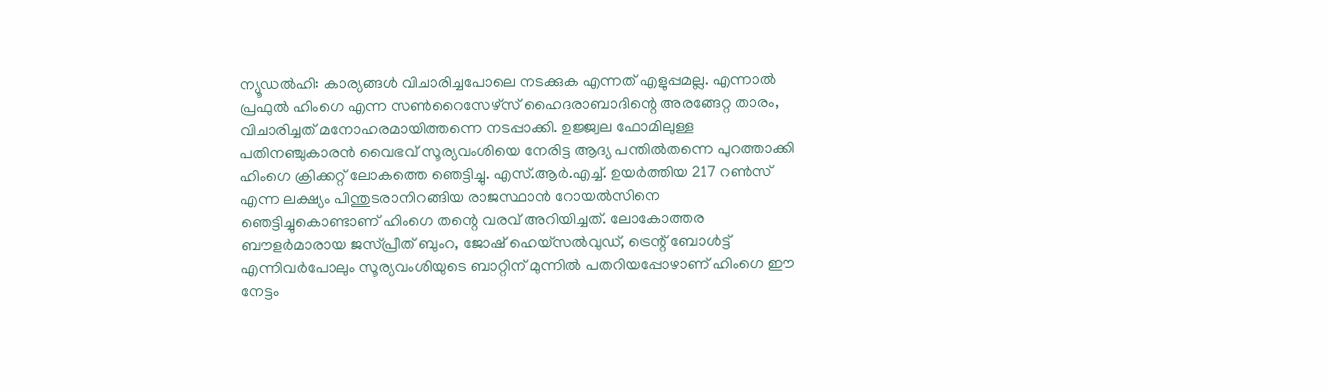ന്യൂഡൽഹി: കാര്യങ്ങൾ വിചാരിച്ചപോലെ നടക്കുക എന്നത് എളുപ്പമല്ല. എന്നാൽ പ്രഫുൽ ഹിംഗെ എന്ന സൺറൈസേഴ്സ് ഹൈദരാബാദിന്റെ അരങ്ങേറ്റ താരം, വിചാരിച്ചത് മനോഹരമായിത്തന്നെ നടപ്പാക്കി. ഉജ്ജ്വല ഫോമിലുള്ള പതിനഞ്ചുകാരൻ വൈഭവ് സൂര്യവംശിയെ നേരിട്ട ആദ്യ പന്തിൽതന്നെ പുറത്താക്കി ഹിംഗെ ക്രിക്കറ്റ് ലോകത്തെ ഞെട്ടിച്ചു. എസ്.ആർ.എച്ച്. ഉയർത്തിയ 217 റൺസ് എന്ന ലക്ഷ്യം പിന്തുടരാനിറങ്ങിയ രാജസ്ഥാൻ റോയൽസിനെ ഞെട്ടിച്ചുകൊണ്ടാണ് ഹിംഗെ തന്റെ വരവ് അറിയിച്ചത്. ലോകോത്തര ബൗളർമാരായ ജസ്പ്രീത് ബുംറ, ജോഷ് ഹെയ്സൽവുഡ്, ട്രെന്റ് ബോൾട്ട് എന്നിവർപോലും സൂര്യവംശിയുടെ ബാറ്റിന് മുന്നിൽ പതറിയപ്പോഴാണ് ഹിംഗെ ഈ നേട്ടം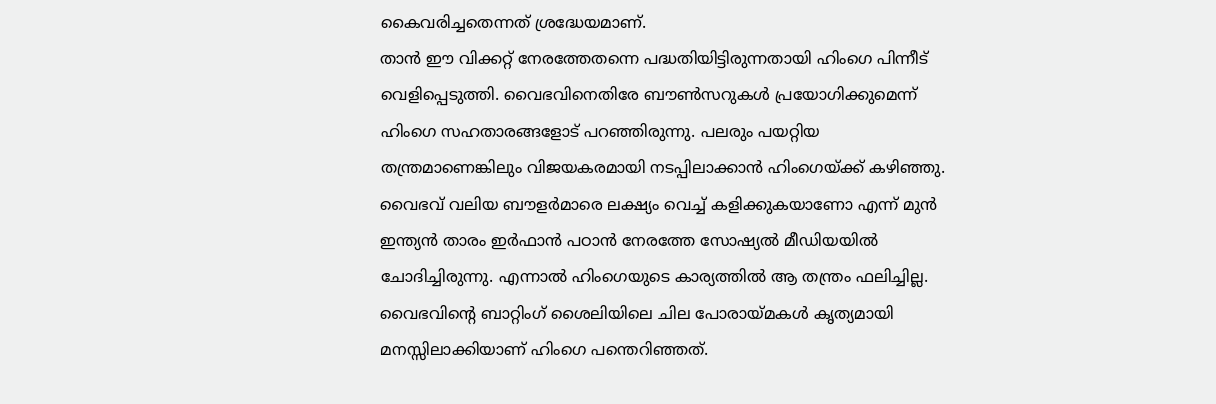കൈവരിച്ചതെന്നത് ശ്രദ്ധേയമാണ്.
താൻ ഈ വിക്കറ്റ് നേരത്തേതന്നെ പദ്ധതിയിട്ടിരുന്നതായി ഹിംഗെ പിന്നീട് വെളിപ്പെടുത്തി. വൈഭവിനെതിരേ ബൗൺസറുകൾ പ്രയോഗിക്കുമെന്ന് ഹിംഗെ സഹതാരങ്ങളോട് പറഞ്ഞിരുന്നു. പലരും പയറ്റിയ തന്ത്രമാണെങ്കിലും വിജയകരമായി നടപ്പിലാക്കാൻ ഹിംഗെയ്ക്ക് കഴിഞ്ഞു. വൈഭവ് വലിയ ബൗളർമാരെ ലക്ഷ്യം വെച്ച് കളിക്കുകയാണോ എന്ന് മുൻ ഇന്ത്യൻ താരം ഇർഫാൻ പഠാൻ നേരത്തേ സോഷ്യൽ മീഡിയയിൽ ചോദിച്ചിരുന്നു. എന്നാൽ ഹിംഗെയുടെ കാര്യത്തിൽ ആ തന്ത്രം ഫലിച്ചില്ല.
വൈഭവിന്റെ ബാറ്റിംഗ് ശൈലിയിലെ ചില പോരായ്മകൾ കൃത്യമായി മനസ്സിലാക്കിയാണ് ഹിംഗെ പന്തെറിഞ്ഞത്.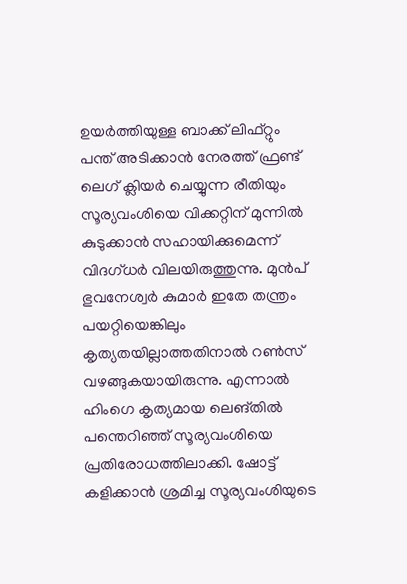ഉയർത്തിയുള്ള ബാക്ക് ലിഫ്റ്റും പന്ത് അടിക്കാൻ നേരത്ത് ഫ്രണ്ട് ലെഗ് ക്ലിയർ ചെയ്യുന്ന രീതിയും സൂര്യവംശിയെ വിക്കറ്റിന് മുന്നിൽ കുടുക്കാൻ സഹായിക്കുമെന്ന് വിദഗ്ധർ വിലയിരുത്തുന്നു. മുൻപ് ഭുവനേശ്വർ കുമാർ ഇതേ തന്ത്രം പയറ്റിയെങ്കിലും കൃത്യതയില്ലാത്തതിനാൽ റൺസ് വഴങ്ങുകയായിരുന്നു. എന്നാൽ ഹിംഗെ കൃത്യമായ ലെങ്തിൽ പന്തെറിഞ്ഞ് സൂര്യവംശിയെ പ്രതിരോധത്തിലാക്കി. ഷോട്ട് കളിക്കാൻ ശ്രമിച്ച സൂര്യവംശിയുടെ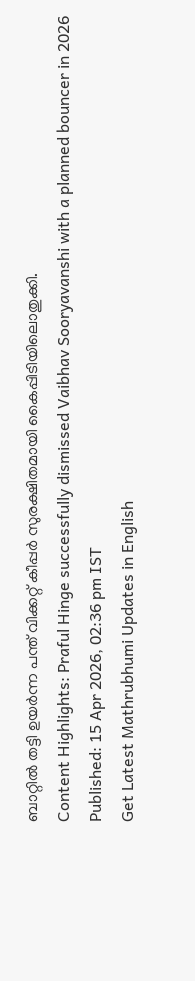ബാറ്റിൽ തട്ടി ഉയർന്ന പന്ത് വിക്കറ്റ് കീപ്പർ സുരക്ഷിതമായി കൈപ്പിടിയിലൊതുക്കി.
Content Highlights: Praful Hinge successfully dismissed Vaibhav Sooryavanshi with a planned bouncer in 2026
Published: 15 Apr 2026, 02:36 pm IST
Get Latest Mathrubhumi Updates in English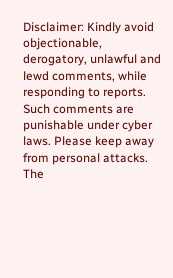Disclaimer: Kindly avoid objectionable, derogatory, unlawful and lewd comments, while responding to reports. Such comments are punishable under cyber laws. Please keep away from personal attacks. The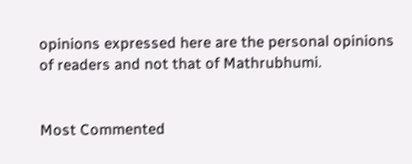opinions expressed here are the personal opinions of readers and not that of Mathrubhumi.


Most Commented